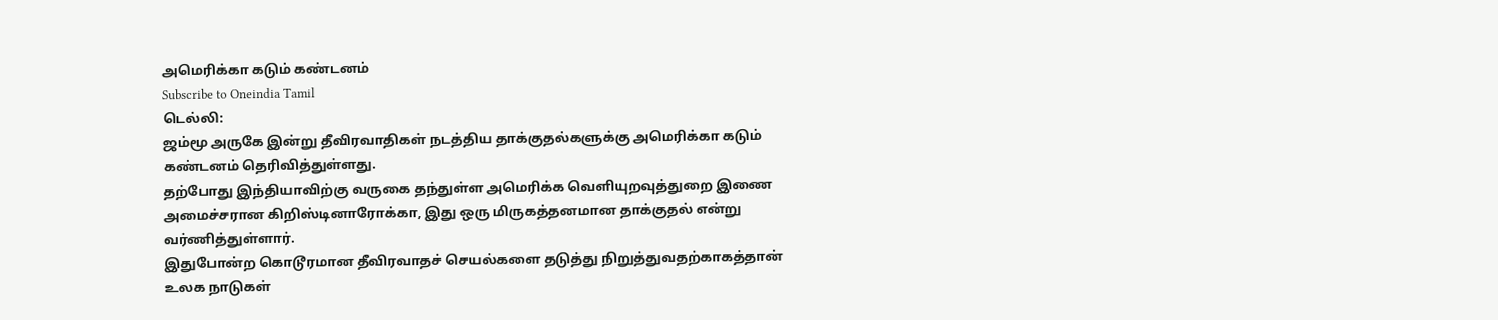அமெரிக்கா கடும் கண்டனம்
Subscribe to Oneindia Tamil
டெல்லி:
ஜம்மூ அருகே இன்று தீவிரவாதிகள் நடத்திய தாக்குதல்களுக்கு அமெரிக்கா கடும் கண்டனம் தெரிவித்துள்ளது.
தற்போது இந்தியாவிற்கு வருகை தந்துள்ள அமெரிக்க வெளியுறவுத்துறை இணை அமைச்சரான கிறிஸ்டினாரோக்கா, இது ஒரு மிருகத்தனமான தாக்குதல் என்று வர்ணித்துள்ளார்.
இதுபோன்ற கொடூரமான தீவிரவாதச் செயல்களை தடுத்து நிறுத்துவதற்காகத்தான் உலக நாடுகள்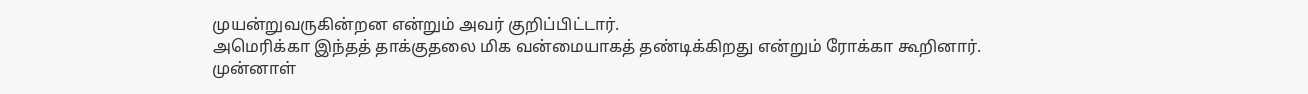முயன்றுவருகின்றன என்றும் அவர் குறிப்பிட்டார்.
அமெரிக்கா இந்தத் தாக்குதலை மிக வன்மையாகத் தண்டிக்கிறது என்றும் ரோக்கா கூறினார்.
முன்னாள்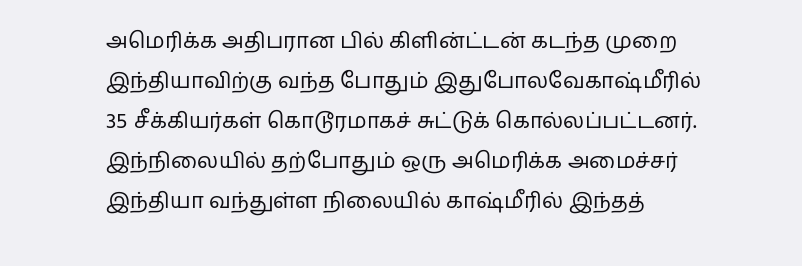அமெரிக்க அதிபரான பில் கிளின்ட்டன் கடந்த முறை இந்தியாவிற்கு வந்த போதும் இதுபோலவேகாஷ்மீரில் 35 சீக்கியர்கள் கொடூரமாகச் சுட்டுக் கொல்லப்பட்டனர்.
இந்நிலையில் தற்போதும் ஒரு அமெரிக்க அமைச்சர் இந்தியா வந்துள்ள நிலையில் காஷ்மீரில் இந்தத்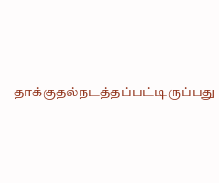தாக்குதல்நடத்தப்பட்டிருப்பது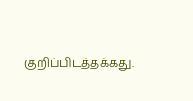குறிப்பிடத்தக்கது.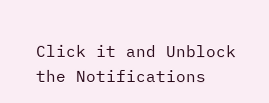Click it and Unblock the Notifications